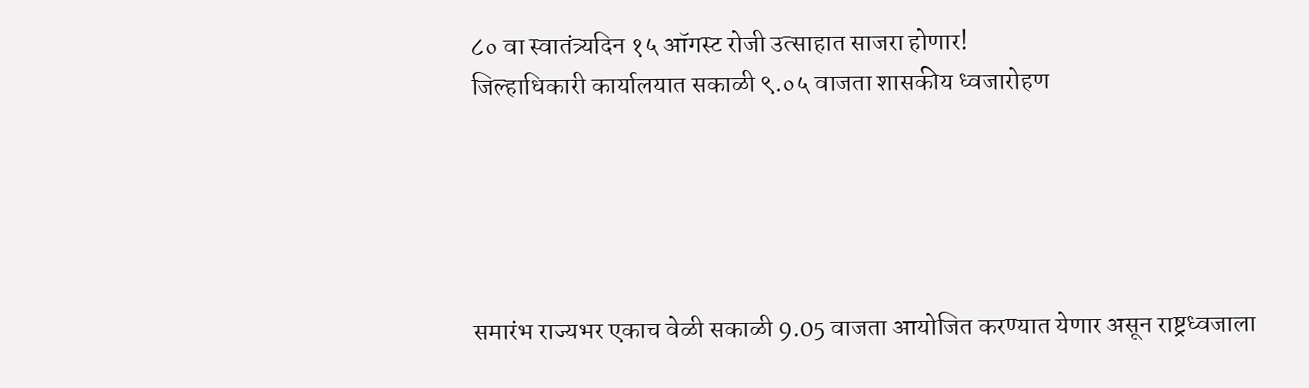८० वा स्वातंत्र्यदिन १५ ऑगस्ट रोजी उत्साहात साजरा होणार!
जिल्हाधिकारी कार्यालयात सकाळी ९.०५ वाजता शासकीय ध्वजारोहण





समारंभ राज्यभर एकाच वेळी सकाळी 9.05 वाजता आयोजित करण्यात येणार असून राष्ट्रध्वजाला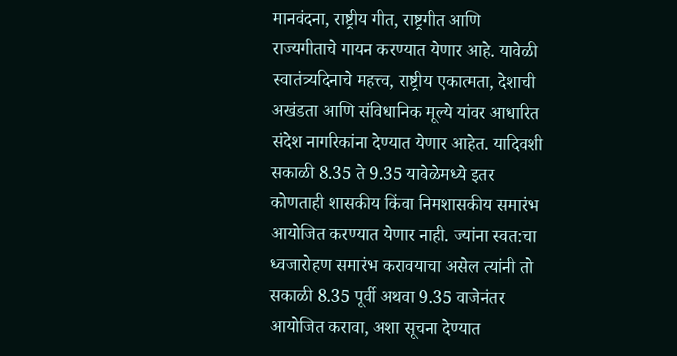मानवंदना, राष्ट्रीय गीत, राष्ट्रगीत आणि राज्यगीताचे गायन करण्यात येणार आहे. यावेळी स्वातंत्र्यदिनाचे महत्त्व, राष्ट्रीय एकात्मता, देशाची अखंडता आणि संविधानिक मूल्ये यांवर आधारित संदेश नागरिकांना देण्यात येणार आहेत. यादिवशी सकाळी 8.35 ते 9.35 यावेळेमध्ये इतर कोणताही शासकीय किंवा निमशासकीय समारंभ आयोजित करण्यात येणार नाही. ज्यांना स्वत:चा ध्वजारोहण समारंभ करावयाचा असेल त्यांनी तो सकाळी 8.35 पूर्वी अथवा 9.35 वाजेनंतर आयोजित करावा, अशा सूचना देण्यात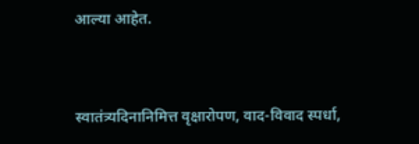आल्या आहेत.


स्वातंत्र्यदिनानिमित्त वृक्षारोपण, वाद-विवाद स्पर्धा,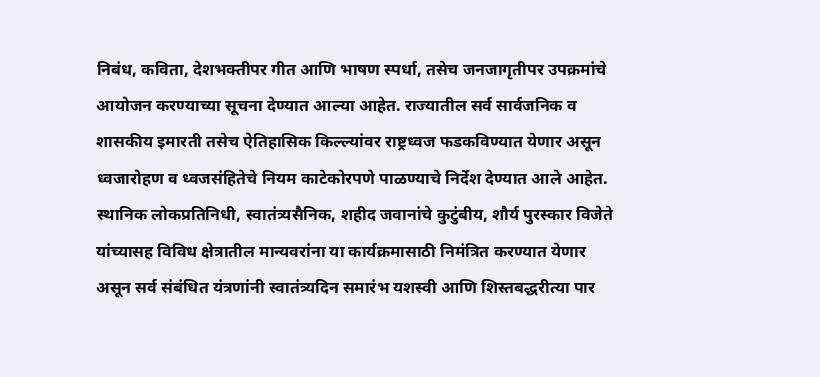निबंध, कविता, देशभक्तीपर गीत आणि भाषण स्पर्धा, तसेच जनजागृतीपर उपक्रमांचे आयोजन करण्याच्या सूचना देण्यात आल्या आहेत. राज्यातील सर्व सार्वजनिक व शासकीय इमारती तसेच ऐतिहासिक किल्ल्यांवर राष्ट्रध्वज फडकविण्यात येणार असून ध्वजारोहण व ध्वजसंहितेचे नियम काटेकोरपणे पाळण्याचे निर्देश देण्यात आले आहेत. स्थानिक लोकप्रतिनिधी, स्वातंत्र्यसैनिक, शहीद जवानांचे कुटुंबीय, शौर्य पुरस्कार विजेते यांच्यासह विविध क्षेत्रातील मान्यवरांना या कार्यक्रमासाठी निमंत्रित करण्यात येणार असून सर्व संबंधित यंत्रणांनी स्वातंत्र्यदिन समारंभ यशस्वी आणि शिस्तबद्धरीत्या पार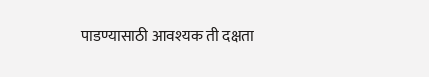पाडण्यासाठी आवश्यक ती दक्षता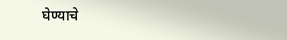घेण्याचे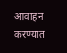आवाहन करण्यात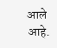आले आहे.